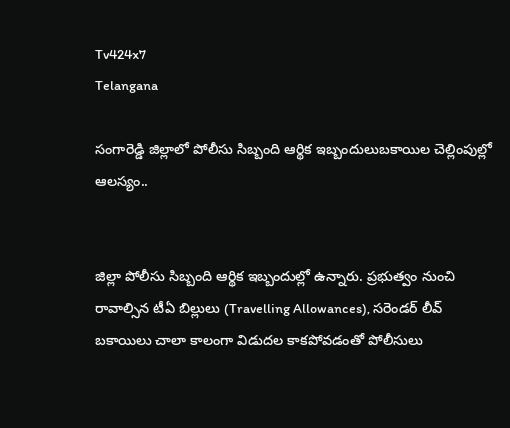Tv424x7
Telangana

సంగారెడ్డి జిల్లాలో పోలీసు సిబ్బంది ఆర్థిక ఇబ్బందులుబకాయిల చెల్లింపుల్లో ఆలస్యం..


జిల్లా పోలీసు సిబ్బంది ఆర్థిక ఇబ్బందుల్లో ఉన్నారు. ప్రభుత్వం నుంచి రావాల్సిన టీఏ బిల్లులు (Travelling Allowances), సరెండర్ లీవ్ బకాయిలు చాలా కాలంగా విడుదల కాకపోవడంతో పోలీసులు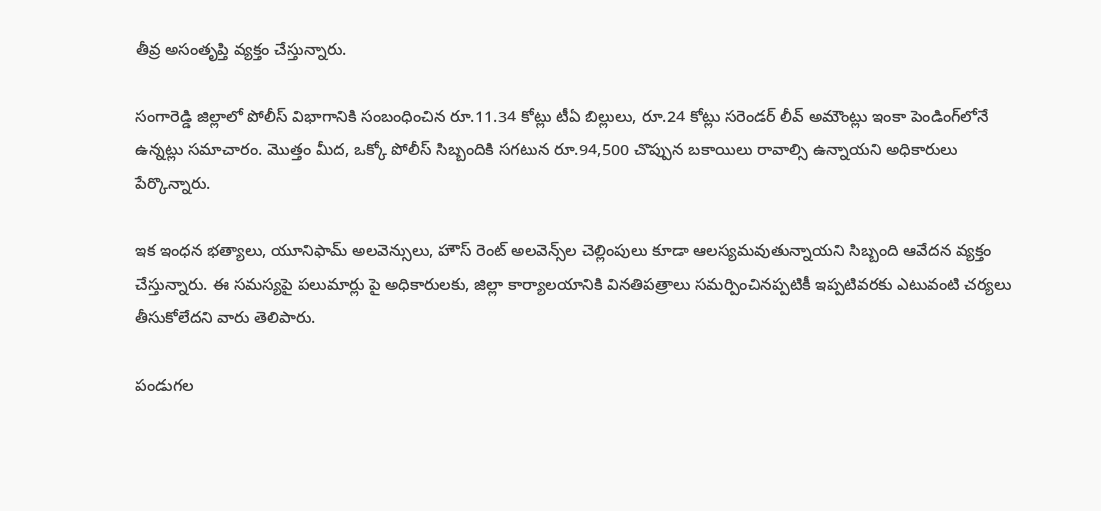తీవ్ర అసంతృప్తి వ్యక్తం చేస్తున్నారు.

సంగారెడ్డి జిల్లాలో పోలీస్ విభాగానికి సంబంధించిన రూ.11.34 కోట్లు టీఏ బిల్లులు, రూ.24 కోట్లు సరెండర్ లీవ్ అమౌంట్లు ఇంకా పెండింగ్‌లోనే ఉన్నట్లు సమాచారం. మొత్తం మీద, ఒక్కో పోలీస్ సిబ్బందికి సగటున రూ.94,500 చొప్పున బకాయిలు రావాల్సి ఉన్నాయని అధికారులు పేర్కొన్నారు.

ఇక ఇంధన భత్యాలు, యూనిఫామ్ అలవెన్సులు, హౌస్ రెంట్ అలవెన్స్‌ల చెల్లింపులు కూడా ఆలస్యమవుతున్నాయని సిబ్బంది ఆవేదన వ్యక్తం చేస్తున్నారు. ఈ సమస్యపై పలుమార్లు పై అధికారులకు, జిల్లా కార్యాలయానికి వినతిపత్రాలు సమర్పించినప్పటికీ ఇప్పటివరకు ఎటువంటి చర్యలు తీసుకోలేదని వారు తెలిపారు.

పండుగల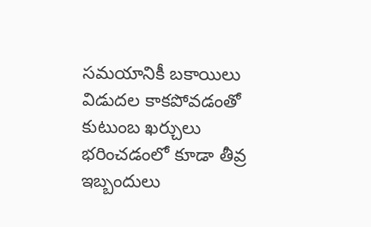సమయానికీ బకాయిలు విడుదల కాకపోవడంతో కుటుంబ ఖర్చులు భరించడంలో కూడా తీవ్ర ఇబ్బందులు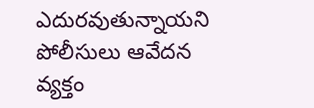ఎదురవుతున్నాయని పోలీసులు ఆవేదన వ్యక్తం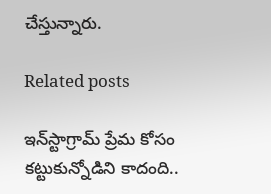చేస్తున్నారు.

Related posts

ఇన్‌స్టాగ్రామ్‌ ప్రేమ కోసం కట్టుకున్నోడిని కాదంది..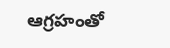ఆగ్రహంతో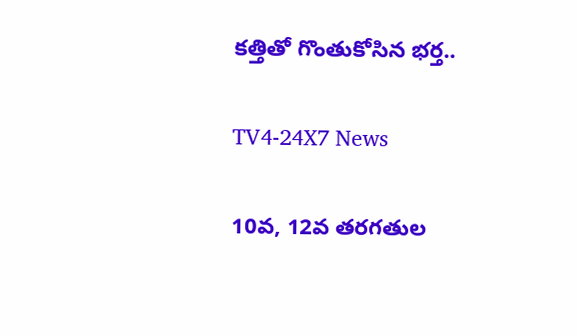కత్తితో గొంతుకోసిన భర్త..

TV4-24X7 News

10వ, 12వ తరగతుల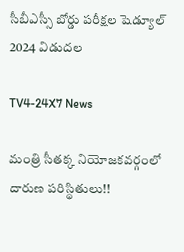సీబీఎస్సీ బోర్డు పరీక్షల షెడ్యూల్‌ 2024 విడుదల

TV4-24X7 News

మంత్రి సీతక్క నియోజకవర్గంలో దారుణ పరిస్థితులు!!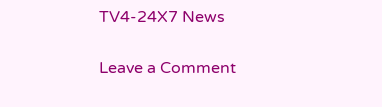TV4-24X7 News

Leave a Comment